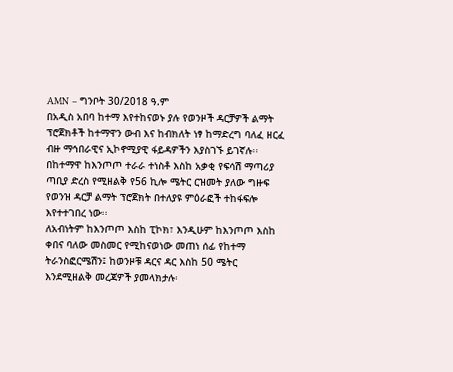AMN – ግንቦት 30/2018 ዓ.ም
በአዲስ አበባ ከተማ እየተከናወኑ ያሉ የወንዞች ዳርቻዎች ልማት ፕሮጀክቶች ከተማዋን ውብ እና ከብክለት ነፃ ከማድረግ ባለፈ ዘርፈ ብዙ ማኅበራዊና ኢኮኖሚያዊ ፋይዳዎችን እያስገኙ ይገኛሉ፡፡
በከተማዋ ከእንጦጦ ተራራ ተነስቶ እስከ አቃቂ የፍሳሽ ማጣሪያ ጣቢያ ድረስ የሚዘልቅ የ56 ኪሎ ሜትር ርዝመት ያለው ግዙፍ የወንዝ ዳርቻ ልማት ፕሮጀክት በተለያዩ ምዕራፎች ተከፋፍሎ እየተተገበረ ነው፡፡
ለአብነትም ከእንጦጦ እስከ ፒኮክ፣ እንዲሁም ከእንጦጦ እስከ ቀበና ባለው መስመር የሚከናወነው መጠነ ሰፊ የከተማ ትራንስፎርሜሽን፤ ከወንዞቹ ዳርና ዳር እስከ 50 ሜትር እንደሚዘልቅ መረጃዎች ያመላክታሉ፡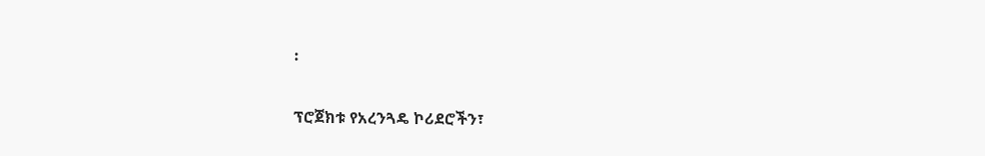፡

ፕሮጀክቱ የአረንጓዴ ኮሪደሮችን፣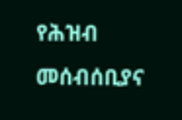የሕዝብ መሰብሰቢያና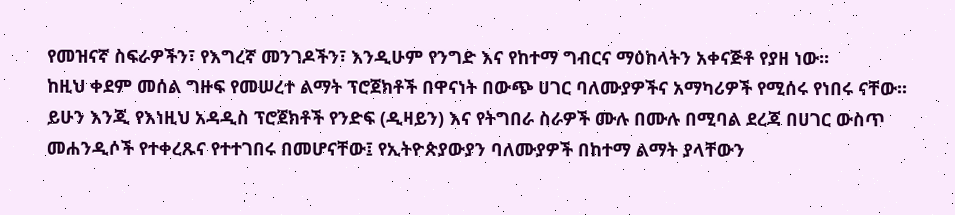የመዝናኛ ስፍራዎችን፣ የእግረኛ መንገዶችን፣ እንዲሁም የንግድ እና የከተማ ግብርና ማዕከላትን አቀናጅቶ የያዘ ነው፡፡
ከዚህ ቀደም መሰል ግዙፍ የመሠረተ ልማት ፕሮጀክቶች በዋናነት በውጭ ሀገር ባለሙያዎችና አማካሪዎች የሚሰሩ የነበሩ ናቸው፡፡
ይሁን እንጂ የእነዚህ አዳዲስ ፕሮጀክቶች የንድፍ (ዲዛይን) እና የትግበራ ስራዎች ሙሉ በሙሉ በሚባል ደረጃ በሀገር ውስጥ መሐንዲሶች የተቀረጹና የተተገበሩ በመሆናቸው፤ የኢትዮጵያውያን ባለሙያዎች በከተማ ልማት ያላቸውን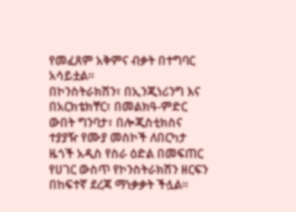የመፈጸም አቅምና ብቃት በተግባር አሳይቷል፡፡
በኮንስትራክሽን፣ በኢንጂነሪንግ እና በአርክቴክቸር፣ በመልክዓ-ምድር ውበት ግንባታ፣ በሎጂስቲክስና ተያያዥ የሙያ መስኮች ለበርካታ ዜጎች አዲስ የስራ ዕድል በመፍጠር የሀገር ውስጥ የኮንስትራክሽን ዘርፍን በከፍተኛ ደረጃ ማነቃቃት ችሏል፡፡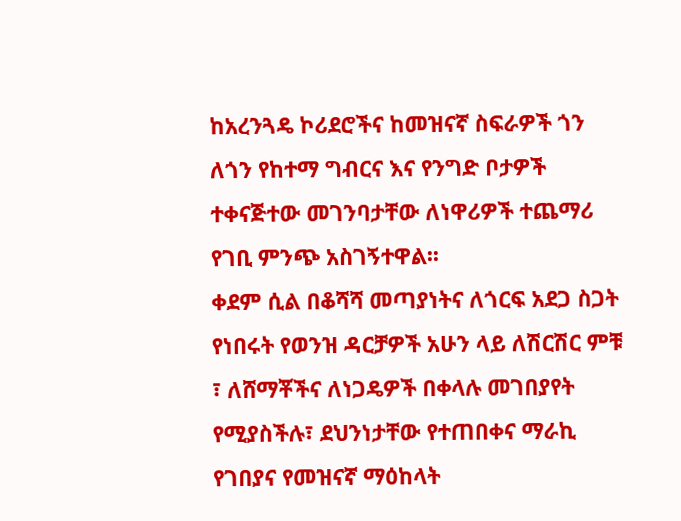ከአረንጓዴ ኮሪደሮችና ከመዝናኛ ስፍራዎች ጎን ለጎን የከተማ ግብርና እና የንግድ ቦታዎች ተቀናጅተው መገንባታቸው ለነዋሪዎች ተጨማሪ የገቢ ምንጭ አስገኝተዋል፡፡
ቀደም ሲል በቆሻሻ መጣያነትና ለጎርፍ አደጋ ስጋት የነበሩት የወንዝ ዳርቻዎች አሁን ላይ ለሽርሽር ምቹ ፣ ለሸማቾችና ለነጋዴዎች በቀላሉ መገበያየት የሚያስችሉ፣ ደህንነታቸው የተጠበቀና ማራኪ የገበያና የመዝናኛ ማዕከላት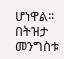ሆነዋል፡፡
በትዝታ መንግስቱ